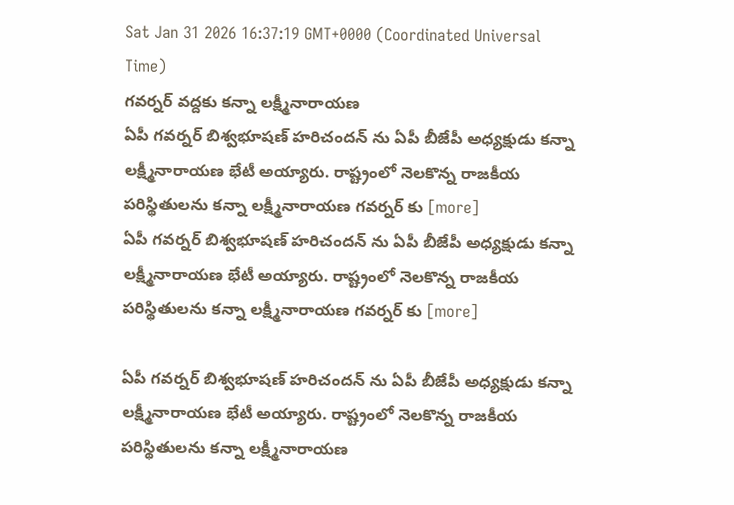Sat Jan 31 2026 16:37:19 GMT+0000 (Coordinated Universal Time)
గవర్నర్ వద్దకు కన్నా లక్ష్మీనారాయణ
ఏపీ గవర్నర్ బిశ్వభూషణ్ హరిచందన్ ను ఏపీ బీజేపీ అధ్యక్షుడు కన్నా లక్ష్మీనారాయణ భేటీ అయ్యారు. రాష్ట్రంలో నెలకొన్న రాజకీయ పరిస్థితులను కన్నా లక్ష్మీనారాయణ గవర్నర్ కు [more]
ఏపీ గవర్నర్ బిశ్వభూషణ్ హరిచందన్ ను ఏపీ బీజేపీ అధ్యక్షుడు కన్నా లక్ష్మీనారాయణ భేటీ అయ్యారు. రాష్ట్రంలో నెలకొన్న రాజకీయ పరిస్థితులను కన్నా లక్ష్మీనారాయణ గవర్నర్ కు [more]

ఏపీ గవర్నర్ బిశ్వభూషణ్ హరిచందన్ ను ఏపీ బీజేపీ అధ్యక్షుడు కన్నా లక్ష్మీనారాయణ భేటీ అయ్యారు. రాష్ట్రంలో నెలకొన్న రాజకీయ పరిస్థితులను కన్నా లక్ష్మీనారాయణ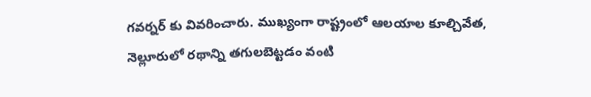గవర్నర్ కు వివరించారు. ముఖ్యంగా రాష్ట్రంలో ఆలయాల కూల్చివేత, నెల్లూరులో రథాన్ని తగులబెట్టడం వంటి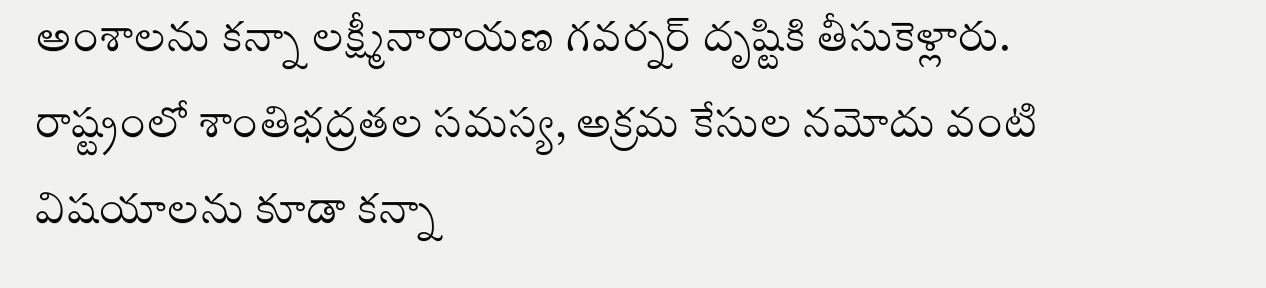అంశాలను కన్నా లక్ష్మీనారాయణ గవర్నర్ దృష్టికి తీసుకెళ్లారు. రాష్ట్రంలో శాంతిభద్రతల సమస్య, అక్రమ కేసుల నమోదు వంటి విషయాలను కూడా కన్నా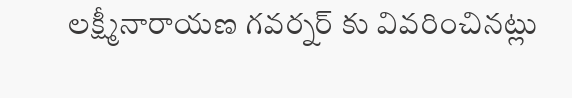లక్ష్మీనారాయణ గవర్నర్ కు వివరించినట్లు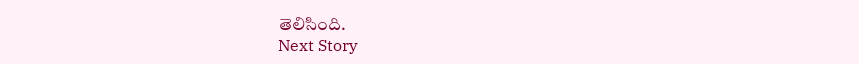తెలిసింది.
Next Story